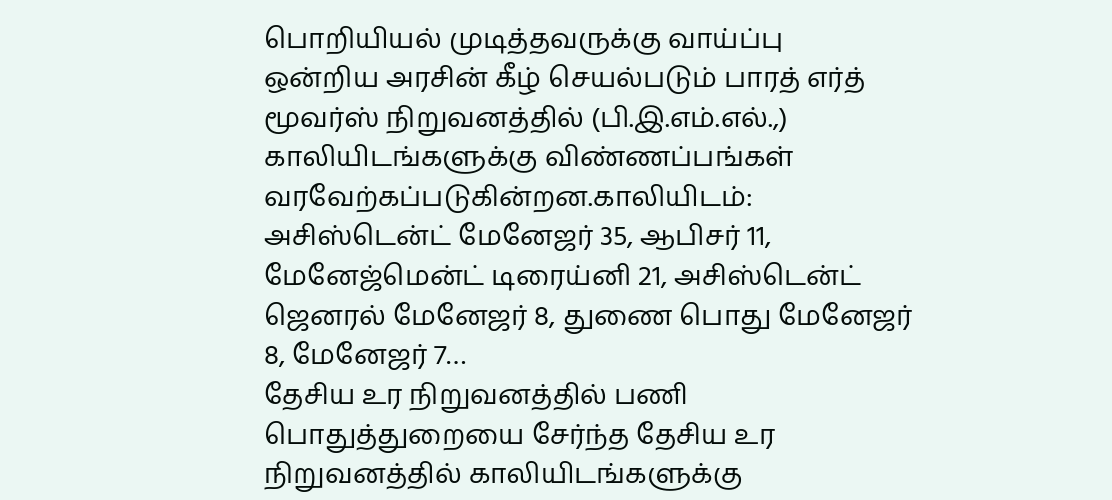பொறியியல் முடித்தவருக்கு வாய்ப்பு
ஒன்றிய அரசின் கீழ் செயல்படும் பாரத் எர்த் மூவர்ஸ் நிறுவனத்தில் (பி.இ.எம்.எல்.,) காலியிடங்களுக்கு விண்ணப்பங்கள் வரவேற்கப்படுகின்றன.காலியிடம்: அசிஸ்டென்ட் மேனேஜர் 35, ஆபிசர் 11, மேனேஜ்மென்ட் டிரைய்னி 21, அசிஸ்டென்ட் ஜெனரல் மேனேஜர் 8, துணை பொது மேனேஜர் 8, மேனேஜர் 7…
தேசிய உர நிறுவனத்தில் பணி
பொதுத்துறையை சேர்ந்த தேசிய உர நிறுவனத்தில் காலியிடங்களுக்கு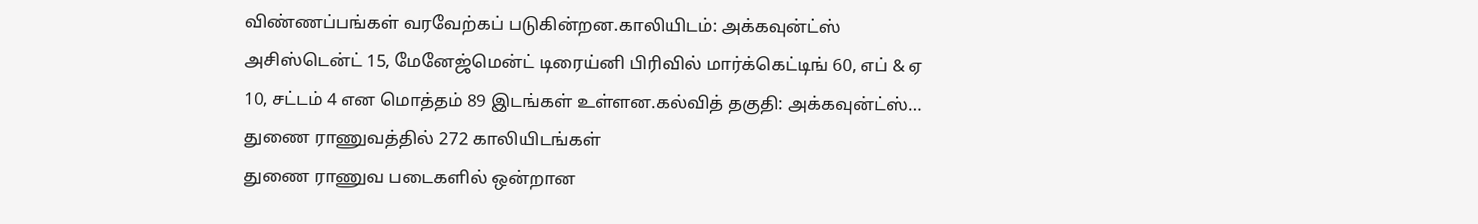விண்ணப்பங்கள் வரவேற்கப் படுகின்றன.காலியிடம்: அக்கவுன்ட்ஸ் அசிஸ்டென்ட் 15, மேனேஜ்மென்ட் டிரைய்னி பிரிவில் மார்க்கெட்டிங் 60, எப் & ஏ 10, சட்டம் 4 என மொத்தம் 89 இடங்கள் உள்ளன.கல்வித் தகுதி: அக்கவுன்ட்ஸ்…
துணை ராணுவத்தில் 272 காலியிடங்கள்
துணை ராணுவ படைகளில் ஒன்றான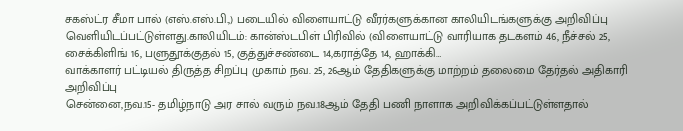சகஸ்ட்ர சீமா பால் (எஸ்.எஸ்.பி.,) படையில் விளையாட்டு வீரர்களுக்கான காலியிடங்களுக்கு அறிவிப்பு வெளியிடப்பட்டுள்ளது.காலியிடம்: கான்ஸ்டபிள் பிரிவில் (விளையாட்டு வாரியாக தடகளம் 46, நீச்சல் 25, சைக்கிளிங் 16, பளுதூக்குதல் 15, குத்துச்சண்டை 14,கராத்தே 14, ஹாக்கி…
வாக்காளர் பட்டியல் திருத்த சிறப்பு முகாம் நவ. 25, 26ஆம் தேதிகளுக்கு மாற்றம் தலைமை தேர்தல் அதிகாரி அறிவிப்பு
சென்னை,நவ.15- தமிழ்நாடு அர சால் வரும் நவ.18ஆம் தேதி பணி நாளாக அறிவிக்கப்பட்டுள்ளதால்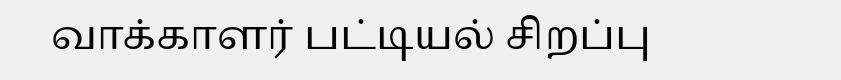வாக்காளர் பட்டியல் சிறப்பு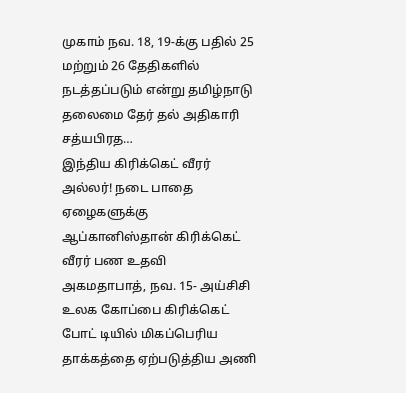முகாம் நவ. 18, 19-க்கு பதில் 25 மற்றும் 26 தேதிகளில் நடத்தப்படும் என்று தமிழ்நாடு தலைமை தேர் தல் அதிகாரி சத்யபிரத…
இந்திய கிரிக்கெட் வீரர் அல்லர்! நடை பாதை ஏழைகளுக்கு ஆப்கானிஸ்தான் கிரிக்கெட் வீரர் பண உதவி
அகமதாபாத், நவ. 15- அய்சிசி உலக கோப்பை கிரிக்கெட் போட் டியில் மிகப்பெரிய தாக்கத்தை ஏற்படுத்திய அணி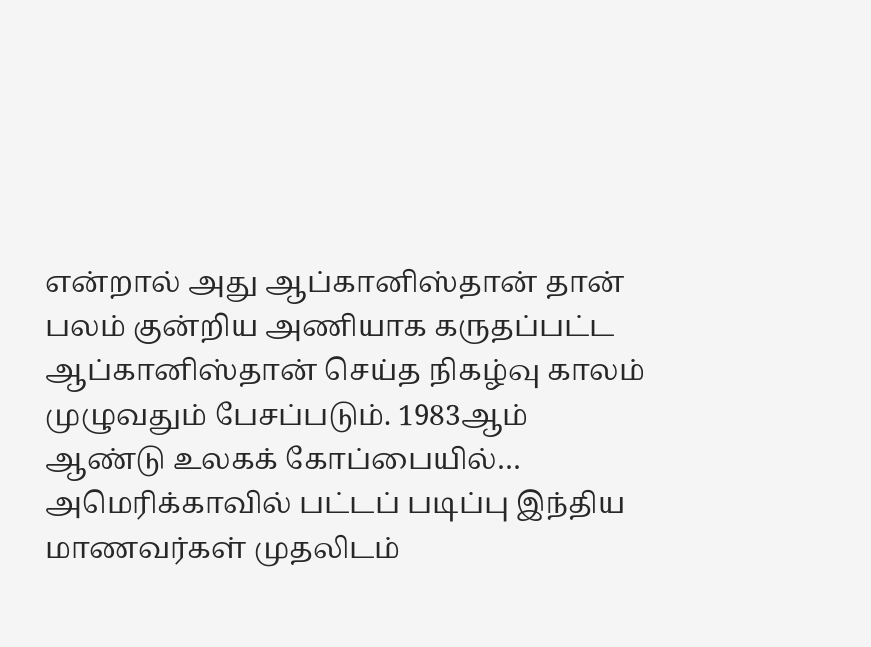என்றால் அது ஆப்கானிஸ்தான் தான் பலம் குன்றிய அணியாக கருதப்பட்ட ஆப்கானிஸ்தான் செய்த நிகழ்வு காலம் முழுவதும் பேசப்படும். 1983ஆம் ஆண்டு உலகக் கோப்பையில்…
அமெரிக்காவில் பட்டப் படிப்பு இந்திய மாணவர்கள் முதலிடம்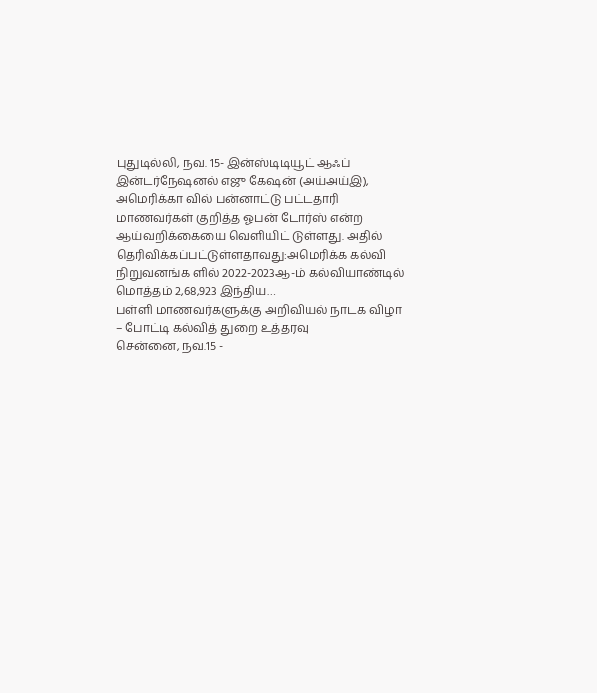புதுடில்லி, நவ. 15- இன்ஸ்டிடியூட் ஆஃப் இன்டர்நேஷனல் எஜு கேஷன் (அய்அய்இ), அமெரிக்கா வில் பன்னாட்டு பட்டதாரி மாணவர்கள் குறித்த ஓபன் டோர்ஸ் என்ற ஆய்வறிக்கையை வெளியிட் டுள்ளது. அதில் தெரிவிக்கப்பட்டுள்ளதாவது:அமெரிக்க கல்வி நிறுவனங்க ளில் 2022-2023ஆ-ம் கல்வியாண்டில் மொத்தம் 2,68,923 இந்திய…
பள்ளி மாணவர்களுக்கு அறிவியல் நாடக விழா – போட்டி கல்வித் துறை உத்தரவு
சென்னை, நவ.15 -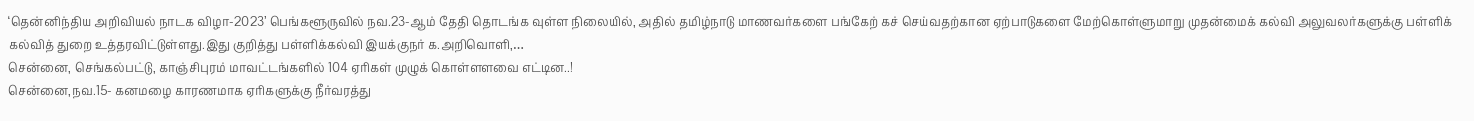‘தென்னிந்திய அறிவியல் நாடக விழா-2023’ பெங்களூருவில் நவ.23-ஆம் தேதி தொடங்க வுள்ள நிலையில், அதில் தமிழ்நாடு மாணவர்களை பங்கேற் கச் செய்வதற்கான ஏற்பாடுகளை மேற்கொள்ளுமாறு முதன்மைக் கல்வி அலுவலர்களுக்கு பள்ளிக் கல்வித் துறை உத்தரவிட்டுள்ளது.இது குறித்து பள்ளிக்கல்வி இயக்குநர் க.அறிவொளி,…
சென்னை, செங்கல்பட்டு, காஞ்சிபுரம் மாவட்டங்களில் 104 ஏரிகள் முழுக் கொள்ளளவை எட்டின..!
சென்னை,நவ.15- கனமழை காரணமாக ஏரிகளுக்கு நீர்வரத்து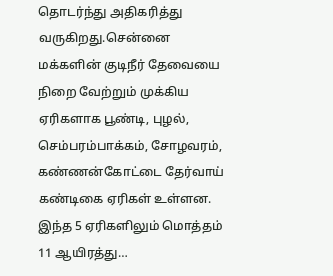தொடர்ந்து அதிகரித்து வருகிறது.சென்னை மக்களின் குடிநீர் தேவையை நிறை வேற்றும் முக்கிய ஏரிகளாக பூண்டி, புழல், செம்பரம்பாக்கம், சோழவரம், கண்ணன்கோட்டை தேர்வாய் கண்டிகை ஏரிகள் உள்ளன. இந்த 5 ஏரிகளிலும் மொத்தம் 11 ஆயிரத்து…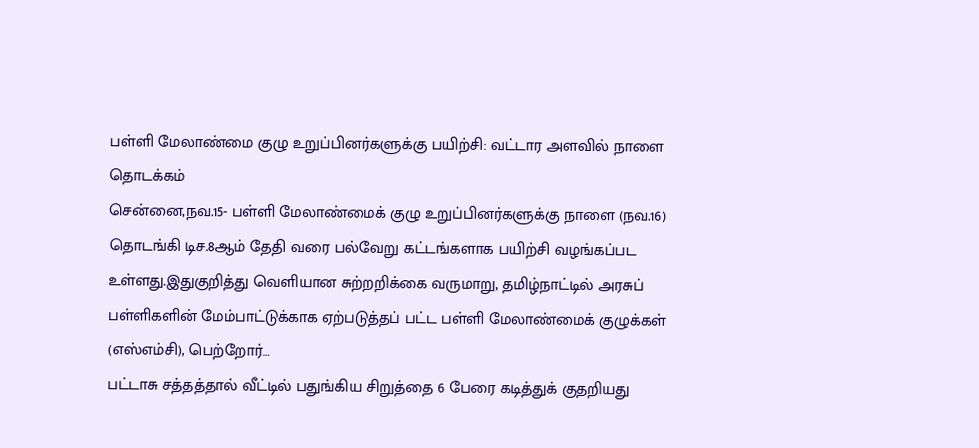பள்ளி மேலாண்மை குழு உறுப்பினர்களுக்கு பயிற்சி: வட்டார அளவில் நாளை தொடக்கம்
சென்னை,நவ.15- பள்ளி மேலாண்மைக் குழு உறுப்பினர்களுக்கு நாளை (நவ.16) தொடங்கி டிச.8ஆம் தேதி வரை பல்வேறு கட்டங்களாக பயிற்சி வழங்கப்பட உள்ளது.இதுகுறித்து வெளியான சுற்றறிக்கை வருமாறு, தமிழ்நாட்டில் அரசுப் பள்ளிகளின் மேம்பாட்டுக்காக ஏற்படுத்தப் பட்ட பள்ளி மேலாண்மைக் குழுக்கள் (எஸ்எம்சி), பெற்றோர்…
பட்டாசு சத்தத்தால் வீட்டில் பதுங்கிய சிறுத்தை 6 பேரை கடித்துக் குதறியது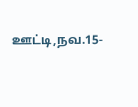ஊட்டி,நவ.15-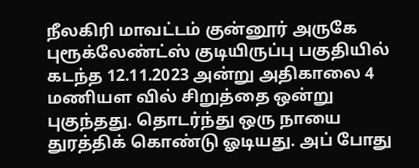நீலகிரி மாவட்டம் குன்னூர் அருகே புரூக்லேண்ட்ஸ் குடியிருப்பு பகுதியில் கடந்த 12.11.2023 அன்று அதிகாலை 4 மணியள வில் சிறுத்தை ஒன்று புகுந்தது. தொடர்ந்து ஒரு நாயை துரத்திக் கொண்டு ஓடியது. அப் போது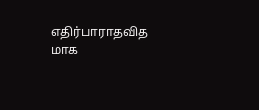எதிர்பாராதவித மாக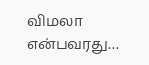விமலா என்பவரது…